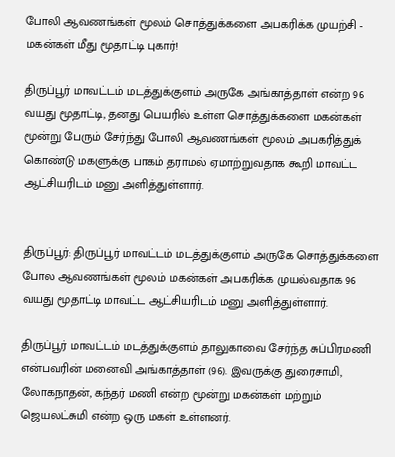போலி ஆவணங்கள் மூலம் சொத்துக்களை அபகரிக்க முயற்சி - மகன்கள் மீது மூதாட்டி புகார்!

திருப்பூர் மாவட்டம் மடத்துக்குளம் அருகே அங்காத்தாள் என்ற 96 வயது மூதாட்டி, தனது பெயரில் உள்ள சொத்துக்களை மகன்கள் மூன்று பேரும் சேர்ந்து போலி ஆவணங்கள் மூலம் அபகரித்துக் கொண்டு மகளுக்கு பாகம் தராமல் ஏமாற்றுவதாக கூறி மாவட்ட ஆட்சியரிடம் மனு அளித்துள்ளார்.


திருப்பூர்: திருப்பூர் மாவட்டம் மடத்துக்குளம் அருகே சொத்துக்களை போல ஆவணங்கள் மூலம் மகன்கள் அபகரிக்க முயல்வதாக 96 வயது மூதாட்டி மாவட்ட ஆட்சியரிடம் மனு அளித்துள்ளார்.

திருப்பூர் மாவட்டம் மடத்துக்குளம் தாலுகாவை சேர்ந்த சுப்பிரமணி என்பவரின் மனைவி அங்காத்தாள் (96). இவருக்கு துரைசாமி, லோகநாதன், கந்தர் மணி என்ற மூன்று மகன்கள் மற்றும் ஜெயலட்சுமி என்ற ஒரு மகள் உள்ளனர்.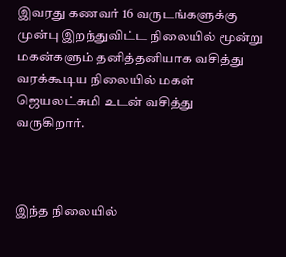இவரது கணவர் 16 வருடங்களுக்கு முன்பு இறந்துவிட்ட நிலையில் மூன்று மகன்களும் தனித்தனியாக வசித்து வரக்கூடிய நிலையில் மகள் ஜெயலட்சுமி உடன் வசித்து வருகிறார்.



இந்த நிலையில்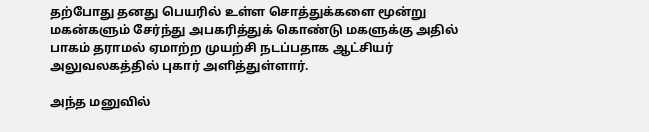தற்போது தனது பெயரில் உள்ள சொத்துக்களை மூன்று மகன்களும் சேர்ந்து அபகரித்துக் கொண்டு மகளுக்கு அதில் பாகம் தராமல் ஏமாற்ற முயற்சி நடப்பதாக ஆட்சியர் அலுவலகத்தில் புகார் அளித்துள்ளார்.

அந்த மனுவில்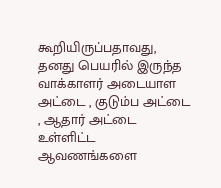கூறியிருப்பதாவது, தனது பெயரில் இருந்த வாக்காளர் அடையாள அட்டை , குடும்ப அட்டை , ஆதார் அட்டை உள்ளிட்ட ஆவணங்களை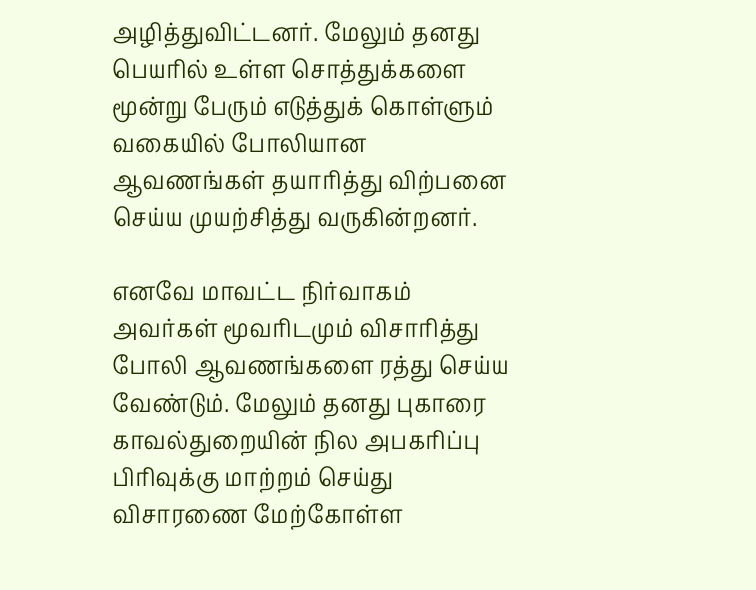அழித்துவிட்டனர். மேலும் தனது பெயரில் உள்ள சொத்துக்களை மூன்று பேரும் எடுத்துக் கொள்ளும் வகையில் போலியான ஆவணங்கள் தயாரித்து விற்பனை செய்ய முயற்சித்து வருகின்றனர்.

எனவே மாவட்ட நிர்வாகம் அவர்கள் மூவரிடமும் விசாரித்து போலி ஆவணங்களை ரத்து செய்ய வேண்டும். மேலும் தனது புகாரை காவல்துறையின் நில அபகரிப்பு பிரிவுக்கு மாற்றம் செய்து விசாரணை மேற்கோள்ள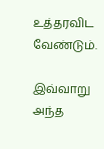உத்தரவிட வேண்டும்.

இவ்வாறு அந்த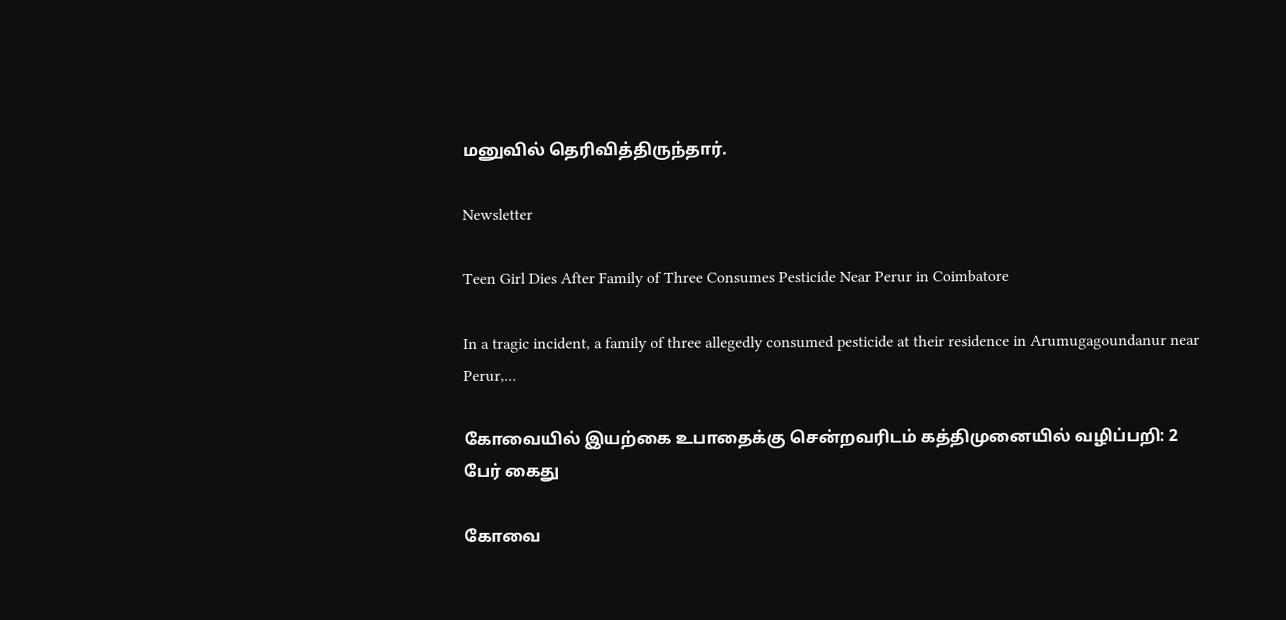மனுவில் தெரிவித்திருந்தார்.

Newsletter

Teen Girl Dies After Family of Three Consumes Pesticide Near Perur in Coimbatore

In a tragic incident, a family of three allegedly consumed pesticide at their residence in Arumugagoundanur near Perur,...

கோவையில் இயற்கை உபாதைக்கு சென்றவரிடம் கத்திமுனையில் வழிப்பறி: 2 பேர் கைது

கோவை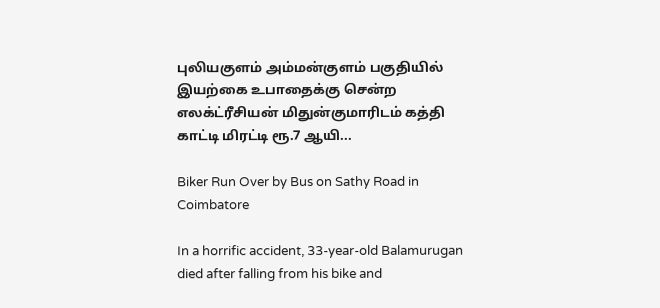புலியகுளம் அம்மன்குளம் பகுதியில் இயற்கை உபாதைக்கு சென்ற எலக்ட்ரீசியன் மிதுன்குமாரிடம் கத்தி காட்டி மிரட்டி ரூ.7 ஆயி...

Biker Run Over by Bus on Sathy Road in Coimbatore

In a horrific accident, 33-year-old Balamurugan died after falling from his bike and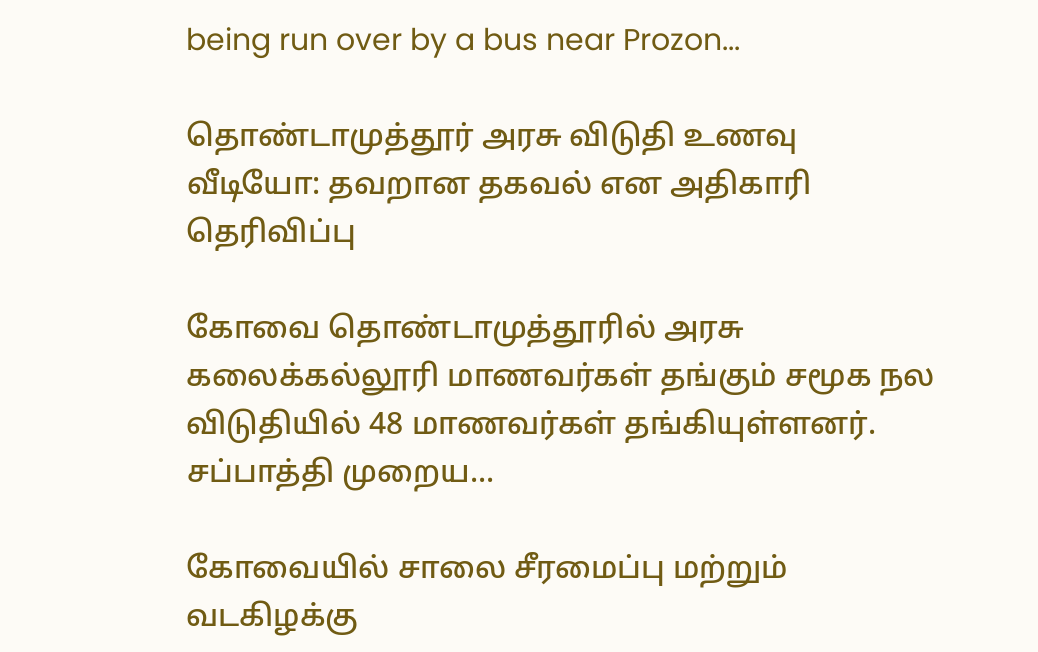being run over by a bus near Prozon...

தொண்டாமுத்தூர் அரசு விடுதி உணவு வீடியோ: தவறான தகவல் என அதிகாரி தெரிவிப்பு

கோவை தொண்டாமுத்தூரில் அரசு கலைக்கல்லூரி மாணவர்கள் தங்கும் சமூக நல விடுதியில் 48 மாணவர்கள் தங்கியுள்ளனர். சப்பாத்தி முறைய...

கோவையில் சாலை சீரமைப்பு மற்றும் வடகிழக்கு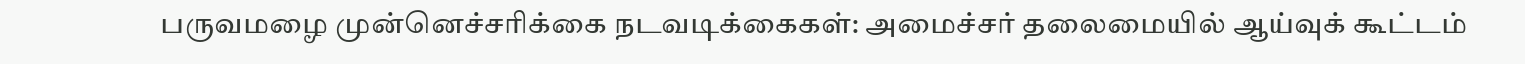பருவமழை முன்னெச்சரிக்கை நடவடிக்கைகள்: அமைச்சர் தலைமையில் ஆய்வுக் கூட்டம்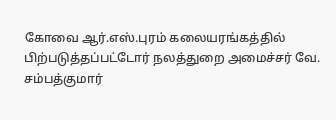கோவை ஆர்.எஸ்.புரம் கலையரங்கத்தில் பிற்படுத்தப்பட்டோர் நலத்துறை அமைச்சர் வே. சம்பத்குமார்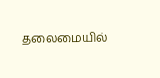தலைமையில்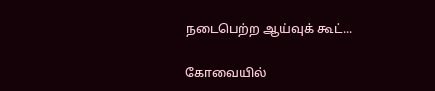நடைபெற்ற ஆய்வுக் கூட்...

கோவையில்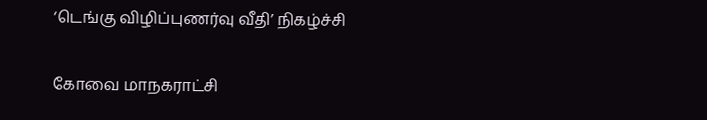‘டெங்கு விழிப்புணர்வு வீதி’ நிகழ்ச்சி

கோவை மாநகராட்சி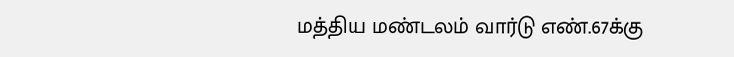மத்திய மண்டலம் வார்டு எண்.67க்கு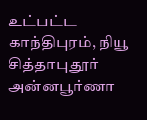உட்பட்ட காந்திபுரம், நியூ சித்தாபுதூர் அன்னபூர்ணா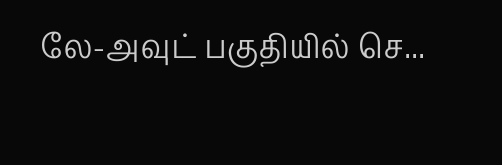லே-அவுட் பகுதியில் செ...